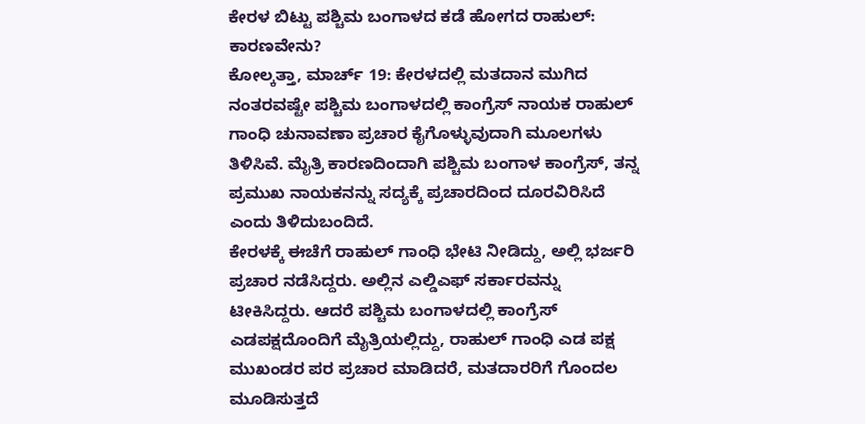ಕೇರಳ ಬಿಟ್ಟು ಪಶ್ಚಿಮ ಬಂಗಾಳದ ಕಡೆ ಹೋಗದ ರಾಹುಲ್: ಕಾರಣವೇನು?
ಕೋಲ್ಕತ್ತಾ, ಮಾರ್ಚ್ 19: ಕೇರಳದಲ್ಲಿ ಮತದಾನ ಮುಗಿದ ನಂತರವಷ್ಟೇ ಪಶ್ಚಿಮ ಬಂಗಾಳದಲ್ಲಿ ಕಾಂಗ್ರೆಸ್ ನಾಯಕ ರಾಹುಲ್ ಗಾಂಧಿ ಚುನಾವಣಾ ಪ್ರಚಾರ ಕೈಗೊಳ್ಳುವುದಾಗಿ ಮೂಲಗಳು ತಿಳಿಸಿವೆ. ಮೈತ್ರಿ ಕಾರಣದಿಂದಾಗಿ ಪಶ್ಚಿಮ ಬಂಗಾಳ ಕಾಂಗ್ರೆಸ್, ತನ್ನ ಪ್ರಮುಖ ನಾಯಕನನ್ನು ಸದ್ಯಕ್ಕೆ ಪ್ರಚಾರದಿಂದ ದೂರವಿರಿಸಿದೆ ಎಂದು ತಿಳಿದುಬಂದಿದೆ.
ಕೇರಳಕ್ಕೆ ಈಚೆಗೆ ರಾಹುಲ್ ಗಾಂಧಿ ಭೇಟಿ ನೀಡಿದ್ದು, ಅಲ್ಲಿ ಭರ್ಜರಿ ಪ್ರಚಾರ ನಡೆಸಿದ್ದರು. ಅಲ್ಲಿನ ಎಲ್ಡಿಎಫ್ ಸರ್ಕಾರವನ್ನು ಟೀಕಿಸಿದ್ದರು. ಆದರೆ ಪಶ್ಚಿಮ ಬಂಗಾಳದಲ್ಲಿ ಕಾಂಗ್ರೆಸ್ ಎಡಪಕ್ಷದೊಂದಿಗೆ ಮೈತ್ರಿಯಲ್ಲಿದ್ದು, ರಾಹುಲ್ ಗಾಂಧಿ ಎಡ ಪಕ್ಷ ಮುಖಂಡರ ಪರ ಪ್ರಚಾರ ಮಾಡಿದರೆ, ಮತದಾರರಿಗೆ ಗೊಂದಲ ಮೂಡಿಸುತ್ತದೆ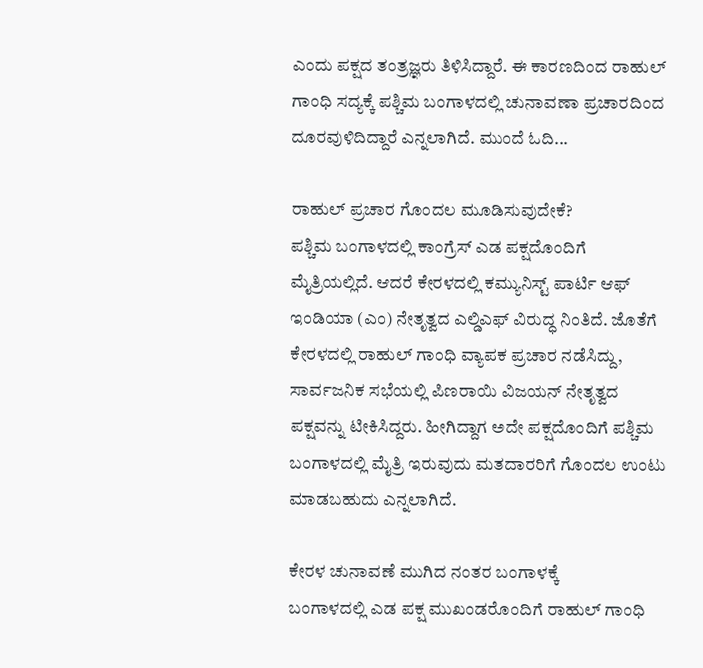ಎಂದು ಪಕ್ಷದ ತಂತ್ರಜ್ಞರು ತಿಳಿಸಿದ್ದಾರೆ. ಈ ಕಾರಣದಿಂದ ರಾಹುಲ್ ಗಾಂಧಿ ಸದ್ಯಕ್ಕೆ ಪಶ್ಚಿಮ ಬಂಗಾಳದಲ್ಲಿ ಚುನಾವಣಾ ಪ್ರಚಾರದಿಂದ ದೂರವುಳಿದಿದ್ದಾರೆ ಎನ್ನಲಾಗಿದೆ. ಮುಂದೆ ಓದಿ...

ರಾಹುಲ್ ಪ್ರಚಾರ ಗೊಂದಲ ಮೂಡಿಸುವುದೇಕೆ?
ಪಶ್ಚಿಮ ಬಂಗಾಳದಲ್ಲಿ ಕಾಂಗ್ರೆಸ್ ಎಡ ಪಕ್ಷದೊಂದಿಗೆ ಮೈತ್ರಿಯಲ್ಲಿದೆ. ಆದರೆ ಕೇರಳದಲ್ಲಿ ಕಮ್ಯುನಿಸ್ಟ್ ಪಾರ್ಟಿ ಆಫ್ ಇಂಡಿಯಾ (ಎಂ) ನೇತೃತ್ವದ ಎಲ್ಡಿಎಫ್ ವಿರುದ್ಧ ನಿಂತಿದೆ. ಜೊತೆಗೆ ಕೇರಳದಲ್ಲಿ ರಾಹುಲ್ ಗಾಂಧಿ ವ್ಯಾಪಕ ಪ್ರಚಾರ ನಡೆಸಿದ್ದು, ಸಾರ್ವಜನಿಕ ಸಭೆಯಲ್ಲಿ ಪಿಣರಾಯಿ ವಿಜಯನ್ ನೇತೃತ್ವದ ಪಕ್ಷವನ್ನು ಟೀಕಿಸಿದ್ದರು. ಹೀಗಿದ್ದಾಗ ಅದೇ ಪಕ್ಷದೊಂದಿಗೆ ಪಶ್ಚಿಮ ಬಂಗಾಳದಲ್ಲಿ ಮೈತ್ರಿ ಇರುವುದು ಮತದಾರರಿಗೆ ಗೊಂದಲ ಉಂಟು ಮಾಡಬಹುದು ಎನ್ನಲಾಗಿದೆ.

ಕೇರಳ ಚುನಾವಣೆ ಮುಗಿದ ನಂತರ ಬಂಗಾಳಕ್ಕೆ
ಬಂಗಾಳದಲ್ಲಿ ಎಡ ಪಕ್ಷ ಮುಖಂಡರೊಂದಿಗೆ ರಾಹುಲ್ ಗಾಂಧಿ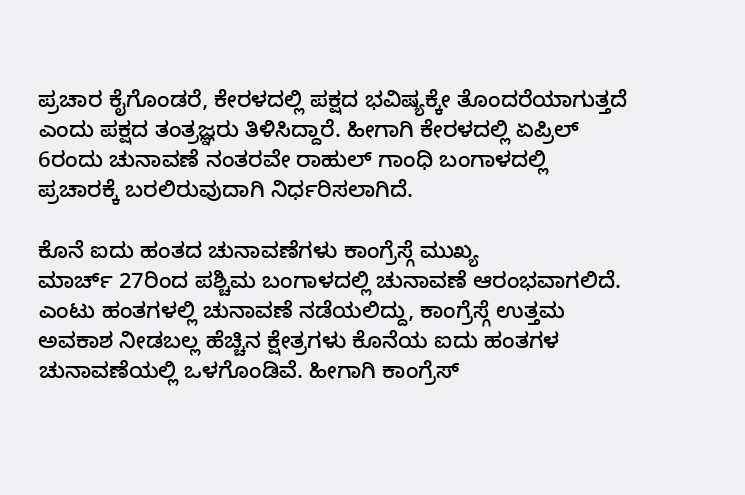ಪ್ರಚಾರ ಕೈಗೊಂಡರೆ, ಕೇರಳದಲ್ಲಿ ಪಕ್ಷದ ಭವಿಷ್ಯಕ್ಕೇ ತೊಂದರೆಯಾಗುತ್ತದೆ ಎಂದು ಪಕ್ಷದ ತಂತ್ರಜ್ಞರು ತಿಳಿಸಿದ್ದಾರೆ. ಹೀಗಾಗಿ ಕೇರಳದಲ್ಲಿ ಏಪ್ರಿಲ್ 6ರಂದು ಚುನಾವಣೆ ನಂತರವೇ ರಾಹುಲ್ ಗಾಂಧಿ ಬಂಗಾಳದಲ್ಲಿ ಪ್ರಚಾರಕ್ಕೆ ಬರಲಿರುವುದಾಗಿ ನಿರ್ಧರಿಸಲಾಗಿದೆ.

ಕೊನೆ ಐದು ಹಂತದ ಚುನಾವಣೆಗಳು ಕಾಂಗ್ರೆಸ್ಗೆ ಮುಖ್ಯ
ಮಾರ್ಚ್ 27ರಿಂದ ಪಶ್ಚಿಮ ಬಂಗಾಳದಲ್ಲಿ ಚುನಾವಣೆ ಆರಂಭವಾಗಲಿದೆ. ಎಂಟು ಹಂತಗಳಲ್ಲಿ ಚುನಾವಣೆ ನಡೆಯಲಿದ್ದು, ಕಾಂಗ್ರೆಸ್ಗೆ ಉತ್ತಮ ಅವಕಾಶ ನೀಡಬಲ್ಲ ಹೆಚ್ಚಿನ ಕ್ಷೇತ್ರಗಳು ಕೊನೆಯ ಐದು ಹಂತಗಳ ಚುನಾವಣೆಯಲ್ಲಿ ಒಳಗೊಂಡಿವೆ. ಹೀಗಾಗಿ ಕಾಂಗ್ರೆಸ್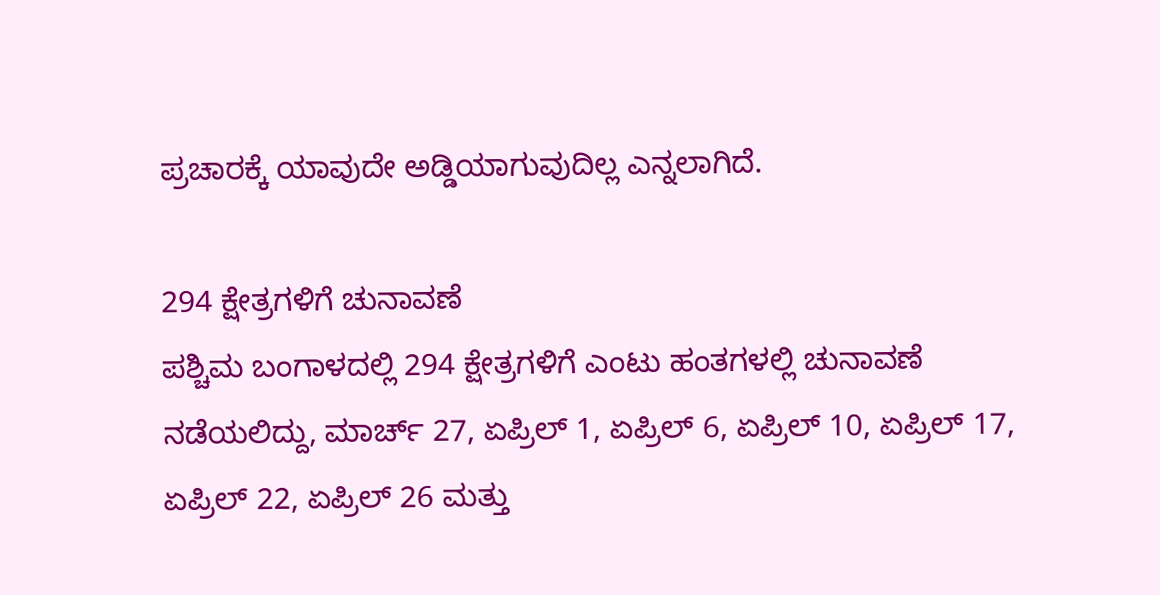ಪ್ರಚಾರಕ್ಕೆ ಯಾವುದೇ ಅಡ್ಡಿಯಾಗುವುದಿಲ್ಲ ಎನ್ನಲಾಗಿದೆ.

294 ಕ್ಷೇತ್ರಗಳಿಗೆ ಚುನಾವಣೆ
ಪಶ್ಚಿಮ ಬಂಗಾಳದಲ್ಲಿ 294 ಕ್ಷೇತ್ರಗಳಿಗೆ ಎಂಟು ಹಂತಗಳಲ್ಲಿ ಚುನಾವಣೆ ನಡೆಯಲಿದ್ದು, ಮಾರ್ಚ್ 27, ಏಪ್ರಿಲ್ 1, ಏಪ್ರಿಲ್ 6, ಏಪ್ರಿಲ್ 10, ಏಪ್ರಿಲ್ 17, ಏಪ್ರಿಲ್ 22, ಏಪ್ರಿಲ್ 26 ಮತ್ತು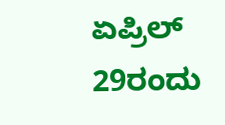ಏಪ್ರಿಲ್ 29ರಂದು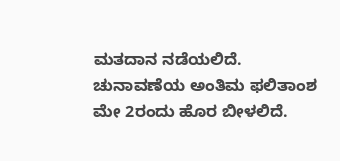ಮತದಾನ ನಡೆಯಲಿದೆ. ಚುನಾವಣೆಯ ಅಂತಿಮ ಫಲಿತಾಂಶ ಮೇ 2ರಂದು ಹೊರ ಬೀಳಲಿದೆ.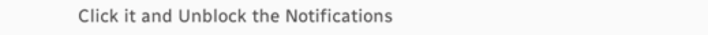Click it and Unblock the Notifications